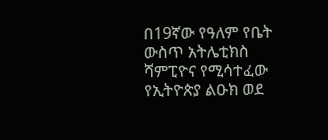በ19ኛው የዓለም የቤት ውስጥ አትሌቲክስ ሻምፒዮና የሚሳተፈው የኢትዮጵያ ልዑክ ወደ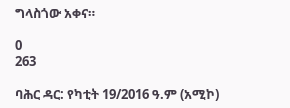ግላስጎው አቀና።

0
263

ባሕር ዳር: የካቲት 19/2016 ዓ.ም (አሚኮ)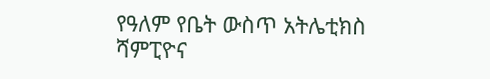የዓለም የቤት ውስጥ አትሌቲክስ ሻምፒዮና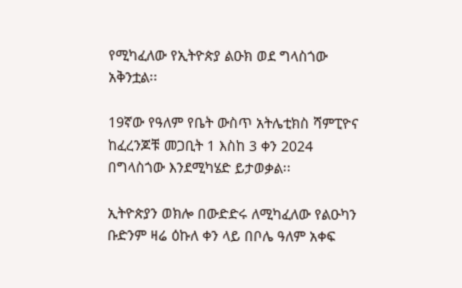የሚካፈለው የኢትዮጵያ ልዑክ ወደ ግላስጎው አቅንቷል፡፡

19ኛው የዓለም የቤት ውስጥ አትሌቲክስ ሻምፒዮና ከፈረንጆቹ መጋቢት 1 እስከ 3 ቀን 2024 በግላስጎው እንደሚካሄድ ይታወቃል፡፡

ኢትዮጵያን ወክሎ በውድድሩ ለሚካፈለው የልዑካን ቡድንም ዛሬ ዕኩለ ቀን ላይ በቦሌ ዓለም አቀፍ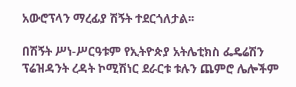አውሮፕላን ማረፊያ ሽኝት ተደርጎለታል፡፡

በሽኝት ሥነ-ሥርዓቱም የኢትዮጵያ አትሌቲክስ ፌዴሬሽን ፕሬዝዳንት ረዳት ኮሚሽነር ደራርቱ ቱሉን ጨምሮ ሌሎችም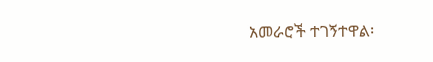አመራሮች ተገኝተዋል፡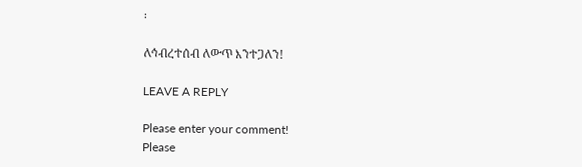፡

ለኅብረተሰብ ለውጥ እንተጋለን!

LEAVE A REPLY

Please enter your comment!
Please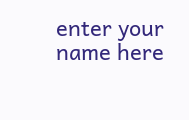enter your name here